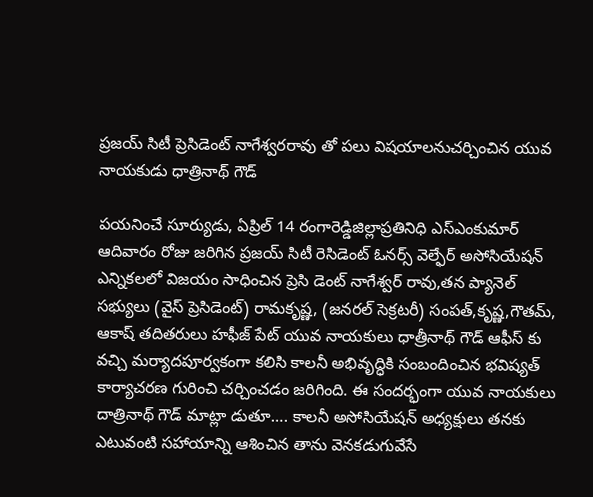ప్రజయ్ సిటీ ప్రెసిడెంట్ నాగేశ్వరరావు తో పలు విషయాలనుచర్చించిన యువ నాయకుడు ధాత్రినాథ్ గౌడ్

పయనించే సూర్యుడు, ఏప్రిల్ 14 రంగారెడ్డిజిల్లాప్రతినిధి ఎస్ఎంకుమార్ ఆదివారం రోజు జరిగిన ప్రజయ్ సిటీ రెసిడెంట్ ఓనర్స్ వెల్ఫేర్ అసోసియేషన్ ఎన్నికలలో విజయం సాధించిన ప్రెసి డెంట్ నాగేశ్వర్ రావు,తన ప్యానెల్ సభ్యులు (వైస్ ప్రెసిడెంట్) రామకృష్ణ, (జనరల్ సెక్రటరీ) సంపత్,కృష్ణ,గౌతమ్, ఆకాష్ తదితరులు హఫీజ్ పేట్ యువ నాయకులు ధాత్రీనాథ్ గౌడ్ ఆఫీస్ కు వచ్చి మర్యాదపూర్వకంగా కలిసి కాలనీ అభివృద్ధికి సంబందించిన భవిష్యత్ కార్యాచరణ గురించి చర్చించడం జరిగింది. ఈ సందర్భంగా యువ నాయకులు దాత్రినాథ్ గౌడ్ మాట్లా డుతూ…. కాలనీ అసోసియేషన్ అధ్యక్షులు తనకు ఎటువంటి సహాయాన్ని ఆశించిన తాను వెనకడుగువేసే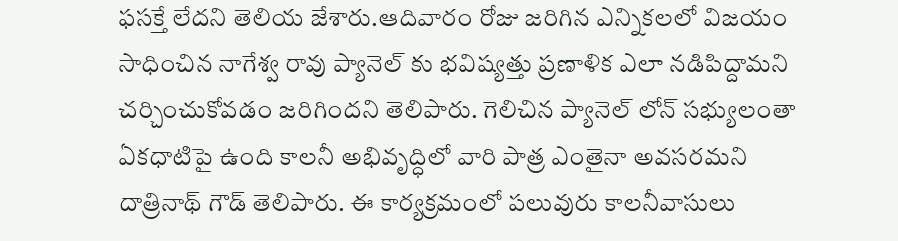ఫసక్తే లేదని తెలియ జేశారు.ఆదివారం రోజు జరిగిన ఎన్నికలలో విజయం సాధించిన నాగేశ్వ రావు ప్యానెల్ కు భవిష్యత్తు ప్రణాళిక ఎలా నడిపిద్దామని చర్చించుకోవడం జరిగిందని తెలిపారు. గెలిచిన ప్యానెల్ లోన్ సభ్యులంతా ఏకధాటిపై ఉంది కాలనీ అభివృద్ధిలో వారి పాత్ర ఎంతైనా అవసరమని దాత్రినాథ్ గౌడ్ తెలిపారు. ఈ కార్యక్రమంలో పలువురు కాలనీవాసులు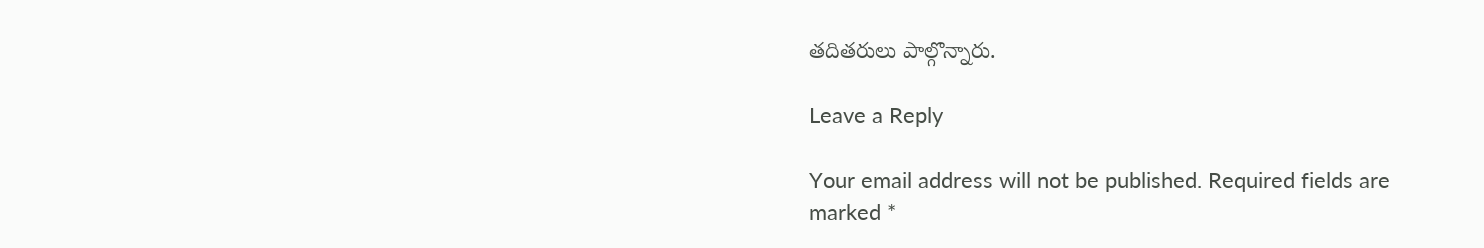తదితరులు పాల్గొన్నారు.

Leave a Reply

Your email address will not be published. Required fields are marked *